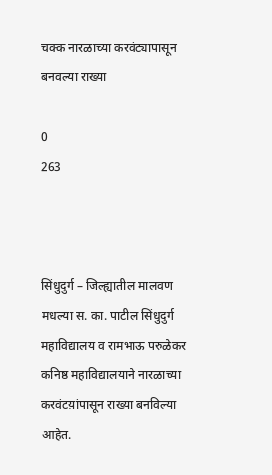चक्क नारळाच्या करवंट्यापासून बनवल्या राख्या

0
263



सिंधुदुर्ग – जिल्ह्यातील मालवण मधल्या स. का. पाटील सिंधुदुर्ग महाविद्यालय व रामभाऊ परुळेकर कनिष्ठ महाविद्यालयाने नारळाच्या करवंटय़ांपासून राख्या बनविल्या आहेत.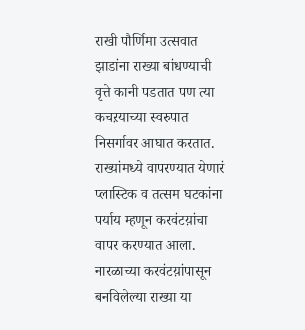राखी पौर्णिमा उत्सवात झाडांना राख्या बांधण्याची वृत्ते कानी पडतात पण त्या कचऱयाच्या स्वरुपात निसर्गावर आघात करतात. राख्यांमध्ये वापरण्यात येणारं प्लास्टिक व तत्सम घटकांना पर्याय म्हणून करवंटय़ांचा वापर करण्यात आला. नारळाच्या करवंटय़ांपासून बनविलेल्या राख्या या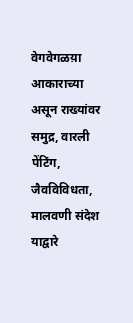वेगवेगळय़ा आकाराच्या असून राख्यांवर समुद्र, वारली पेंटिंग, जैवविविधता, मालवणी संदेश याद्वारे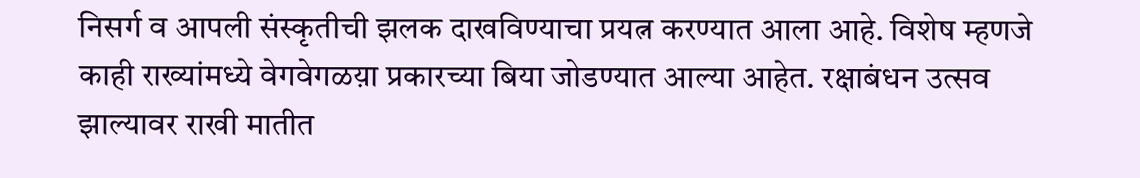निसर्ग व आपली संस्कृतीची झलक दाखविण्याचा प्रयत्न करण्यात आला आहे. विशेष म्हणजे काही राख्यांमध्ये वेगवेगळय़ा प्रकारच्या बिया जोडण्यात आल्या आहेत. रक्षाबंधन उत्सव झाल्यावर राखी मातीत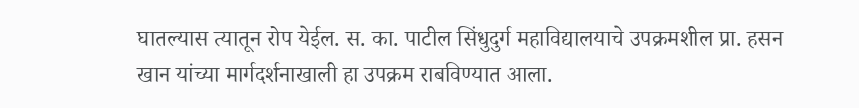घातल्यास त्यातून रोप येईल. स. का. पाटील सिंधुदुर्ग महाविद्यालयाचे उपक्रमशील प्रा. हसन खान यांच्या मार्गदर्शनाखाली हा उपक्रम राबविण्यात आला.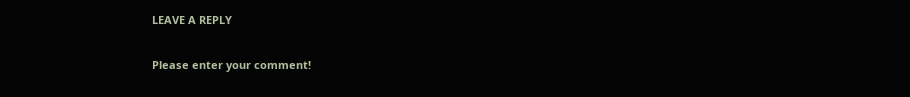LEAVE A REPLY

Please enter your comment!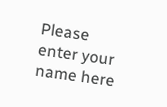Please enter your name here